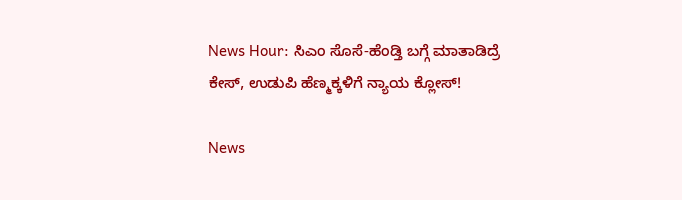News Hour: ಸಿಎಂ ಸೊಸೆ-ಹೆಂಡ್ತಿ ಬಗ್ಗೆ ಮಾತಾಡಿದ್ರೆ ಕೇಸ್‌, ಉಡುಪಿ ಹೆಣ್ಮಕ್ಕಳಿಗೆ ನ್ಯಾಯ ಕ್ಲೋಸ್‌!

News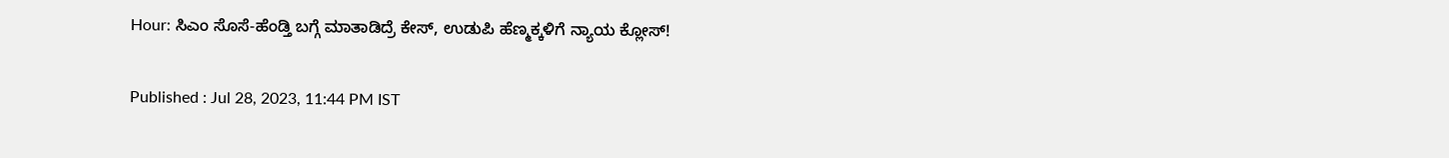Hour: ಸಿಎಂ ಸೊಸೆ-ಹೆಂಡ್ತಿ ಬಗ್ಗೆ ಮಾತಾಡಿದ್ರೆ ಕೇಸ್‌, ಉಡುಪಿ ಹೆಣ್ಮಕ್ಕಳಿಗೆ ನ್ಯಾಯ ಕ್ಲೋಸ್‌!

Published : Jul 28, 2023, 11:44 PM IST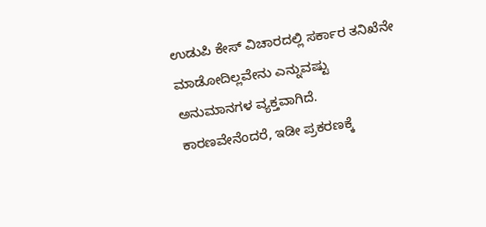ಉಡುಪಿ ಕೇಸ್‌ ವಿಚಾರದಲ್ಲಿ ಸರ್ಕಾರ ತನಿಖೆನೇ ಮಾಡೋದಿಲ್ಲವೇನು ಎನ್ನುವಷ್ಟು ಅನುಮಾನಗಳ ವ್ಯಕ್ತವಾಗಿದೆ. ಕಾರಣವೇನೆಂದರೆ, ಇಡೀ ಪ್ರಕರಣಕ್ಕೆ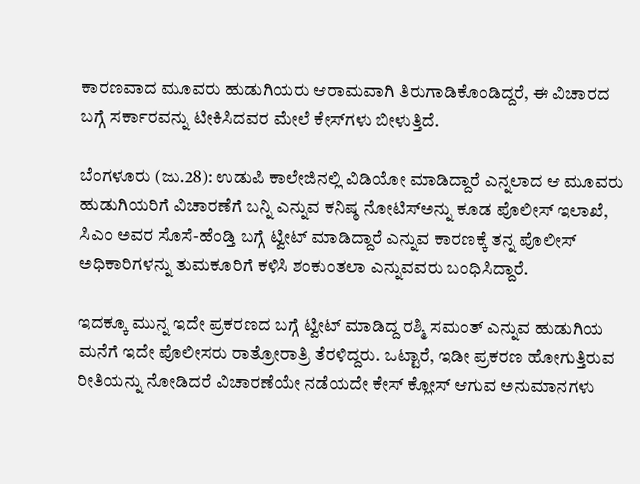ಕಾರಣವಾದ ಮೂವರು ಹುಡುಗಿಯರು ಆರಾಮವಾಗಿ ತಿರುಗಾಡಿಕೊಂಡಿದ್ದರೆ, ಈ ವಿಚಾರದ ಬಗ್ಗೆ ಸರ್ಕಾರವನ್ನು ಟೀಕಿಸಿದವರ ಮೇಲೆ ಕೇಸ್‌ಗಳು ಬೀಳುತ್ತಿದೆ.

ಬೆಂಗಳೂರು (ಜು.28): ಉಡುಪಿ ಕಾಲೇಜಿನಲ್ಲಿ ವಿಡಿಯೋ ಮಾಡಿದ್ದಾರೆ ಎನ್ನಲಾದ ಆ ಮೂವರು ಹುಡುಗಿಯರಿಗೆ ವಿಚಾರಣೆಗೆ ಬನ್ನಿ ಎನ್ನುವ ಕನಿಷ್ಠ ನೋಟಿಸ್‌ಅನ್ನು ಕೂಡ ಪೊಲೀಸ್‌ ಇಲಾಖೆ, ಸಿಎಂ ಅವರ ಸೊಸೆ-ಹೆಂಡ್ತಿ ಬಗ್ಗೆ ಟ್ವೀಟ್‌ ಮಾಡಿದ್ದಾರೆ ಎನ್ನುವ ಕಾರಣಕ್ಕೆ ತನ್ನ ಪೊಲೀಸ್‌ ಅಧಿಕಾರಿಗಳನ್ನು ತುಮಕೂರಿಗೆ ಕಳಿಸಿ ಶಂಕುಂತಲಾ ಎನ್ನುವವರು ಬಂಧಿಸಿದ್ದಾರೆ.

ಇದಕ್ಕೂ ಮುನ್ನ ಇದೇ ಪ್ರಕರಣದ ಬಗ್ಗೆ ಟ್ವೀಟ್‌ ಮಾಡಿದ್ದ ರಶ್ಮಿ ಸಮಂತ್‌ ಎನ್ನುವ ಹುಡುಗಿಯ ಮನೆಗೆ ಇದೇ ಪೊಲೀಸರು ರಾತ್ರೋರಾತ್ರಿ ತೆರಳಿದ್ದರು. ಒಟ್ಟಾರೆ, ಇಡೀ ಪ್ರಕರಣ ಹೋಗುತ್ತಿರುವ ರೀತಿಯನ್ನು ನೋಡಿದರೆ ವಿಚಾರಣೆಯೇ ನಡೆಯದೇ ಕೇಸ್‌ ಕ್ಲೋಸ್‌ ಆಗುವ ಅನುಮಾನಗಳು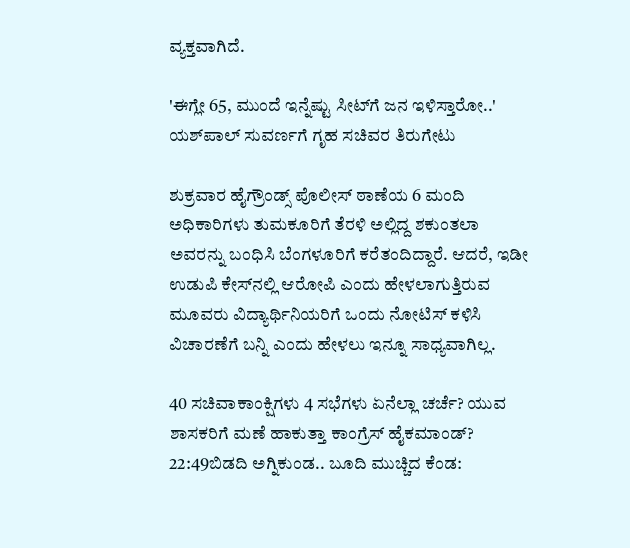ವ್ಯಕ್ತವಾಗಿದೆ.

'ಈಗ್ಲೇ 65, ಮುಂದೆ ಇನ್ನೆಷ್ಟು ಸೀಟ್‌ಗೆ ಜನ ಇಳಿಸ್ತಾರೋ..' ಯಶ್‌ಪಾಲ್‌ ಸುವರ್ಣಗೆ ಗೃಹ ಸಚಿವರ ತಿರುಗೇಟು

ಶುಕ್ರವಾರ ಹೈಗ್ರೌಂಡ್ಸ್‌ ಪೊಲೀಸ್‌ ಠಾಣೆಯ 6 ಮಂದಿ ಅಧಿಕಾರಿಗಳು ತುಮಕೂರಿಗೆ ತೆರಳಿ ಅಲ್ಲಿದ್ದ ಶಕುಂತಲಾ ಅವರನ್ನು ಬಂಧಿಸಿ ಬೆಂಗಳೂರಿಗೆ ಕರೆತಂದಿದ್ದಾರೆ. ಆದರೆ, ಇಡೀ ಉಡುಪಿ ಕೇಸ್‌ನಲ್ಲಿ ಆರೋಪಿ ಎಂದು ಹೇಳಲಾಗುತ್ತಿರುವ ಮೂವರು ವಿದ್ಯಾರ್ಥಿನಿಯರಿಗೆ ಒಂದು ನೋಟಿಸ್‌ ಕಳಿಸಿ ವಿಚಾರಣೆಗೆ ಬನ್ನಿ ಎಂದು ಹೇಳಲು ಇನ್ನೂ ಸಾಧ್ಯವಾಗಿಲ್ಲ.

40 ಸಚಿವಾಕಾಂಕ್ಷಿಗಳು 4 ಸಭೆಗಳು ಏನೆಲ್ಲಾ ಚರ್ಚೆ? ಯುವ ಶಾಸಕರಿಗೆ ಮಣೆ ಹಾಕುತ್ತಾ ಕಾಂಗ್ರೆಸ್ ಹೈಕಮಾಂಡ್?
22:49ಬಿಡದಿ ಅಗ್ನಿಕುಂಡ.. ಬೂದಿ ಮುಚ್ಚಿದ ಕೆಂಡ: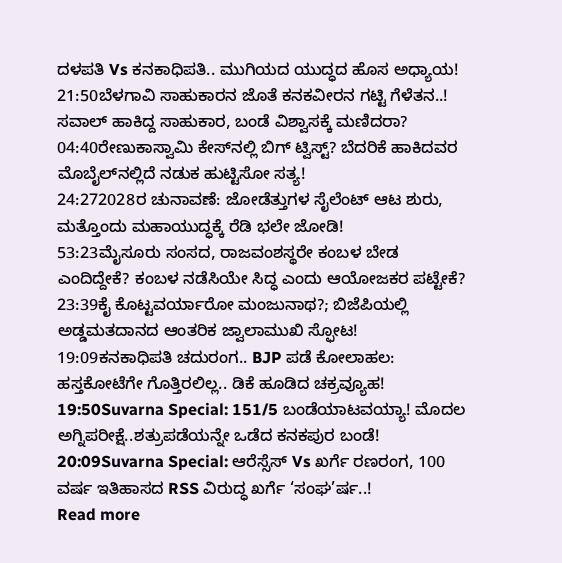ದಳಪತಿ Vs ಕನಕಾಧಿಪತಿ.. ಮುಗಿಯದ ಯುದ್ಧದ ಹೊಸ ಅಧ್ಯಾಯ!
21:50ಬೆಳಗಾವಿ ಸಾಹುಕಾರನ ಜೊತೆ ಕನಕವೀರನ ಗಟ್ಟಿ ಗೆಳೆತನ..! ಸವಾಲ್ ಹಾಕಿದ್ದ ಸಾಹುಕಾರ, ಬಂಡೆ ವಿಶ್ವಾಸಕ್ಕೆ ಮಣಿದರಾ?
04:40ರೇಣುಕಾಸ್ವಾಮಿ ಕೇಸ್‌ನಲ್ಲಿ ಬಿಗ್ ಟ್ವಿಸ್ಟ್? ಬೆದರಿಕೆ ಹಾಕಿದವರ ಮೊಬೈಲ್‌ನಲ್ಲಿದೆ ನಡುಕ ಹುಟ್ಟಿಸೋ ಸತ್ಯ!
24:272028ರ ಚುನಾವಣೆ: ಜೋಡೆತ್ತುಗಳ ಸೈಲೆಂಟ್ ಆಟ ಶುರು, ಮತ್ತೊಂದು ಮಹಾಯುದ್ಧಕ್ಕೆ ರೆಡಿ ಭಲೇ ಜೋಡಿ!
53:23ಮೈಸೂರು ಸಂಸದ, ರಾಜವಂಶಸ್ಥರೇ ಕಂಬಳ ಬೇಡ ಎಂದಿದ್ದೇಕೆ? ಕಂಬಳ ನಡೆಸಿಯೇ ಸಿದ್ಧ ಎಂದು ಆಯೋಜಕರ ಪಟ್ಟೇಕೆ?
23:39ಕೈ ಕೊಟ್ಟವರ್ಯಾರೋ ಮಂಜುನಾಥ?; ಬಿಜೆಪಿಯಲ್ಲಿ ಅಡ್ಡಮತದಾನದ ಆಂತರಿಕ ಜ್ವಾಲಾಮುಖಿ ಸ್ಫೋಟ!
19:09ಕನಕಾಧಿಪತಿ ಚದುರಂಗ.. BJP ಪಡೆ ಕೋಲಾಹಲ: ಹಸ್ತಕೋಟೆಗೇ ಗೊತ್ತಿರಲಿಲ್ಲ.. ಡಿಕೆ ಹೂಡಿದ ಚಕ್ರವ್ಯೂಹ!
19:50Suvarna Special: 151/5 ಬಂಡೆಯಾಟವಯ್ಯಾ! ಮೊದಲ ಅಗ್ನಿಪರೀಕ್ಷೆ..ಶತ್ರುಪಡೆಯನ್ನೇ ಒಡೆದ ಕನಕಪುರ ಬಂಡೆ!
20:09Suvarna Special: ಆರೆಸ್ಸೆಸ್ Vs ಖರ್ಗೆ ರಣರಂಗ, 100 ವರ್ಷ ಇತಿಹಾಸದ RSS ವಿರುದ್ಧ ಖರ್ಗೆ ‘ಸಂಘ’ರ್ಷ..!
Read more